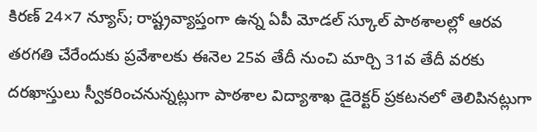కిరణ్ 24×7 న్యూస్; రాష్ట్రవ్యాప్తంగా ఉన్న ఏపీ మోడల్ స్కూల్ పాఠశాలల్లో ఆరవ తరగతి చేరేందుకు ప్రవేశాలకు ఈనెల 25వ తేదీ నుంచి మార్చి 31వ తేదీ వరకు దరఖాస్తులు స్వీకరించనున్నట్లుగా పాఠశాల విద్యాశాఖ డైరెక్టర్ ప్రకటనలో తెలిపినట్లుగా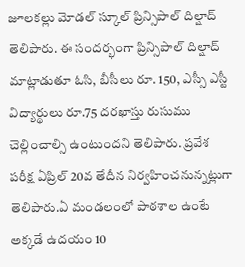జూలకల్లు మోడల్ స్కూల్ ప్రిన్సిపాల్ దిల్షాద్ తెలిపారు. ఈ సందర్భంగా ప్రిన్సిపాల్ దిల్షాద్ మాట్లాడుతూ ఓసి, బీసీలు రూ. 150, ఎస్సీ ఎస్టీ విద్యార్థులు రూ.75 దరఖాస్తు రుసుము చెల్లించాల్సి ఉంటుందని తెలిపారు. ప్రవేశ పరీక్ష ఏప్రిల్ 20వ తేదీన నిర్వహించనున్నట్లుగా తెలిపారు.ఏ మండలంలో పాఠశాల ఉంటే అక్కడే ఉదయం 10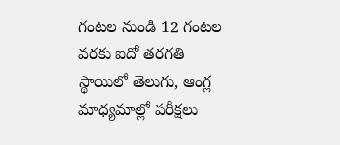గంటల నుండి 12 గంటల వరకు ఐదో తరగతి స్థాయిలో తెలుగు, ఆంగ్ల మాధ్యమాల్లో పరీక్షలు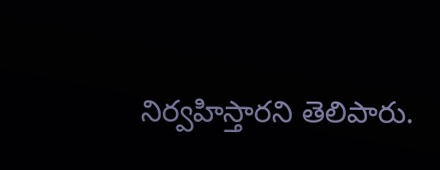నిర్వహిస్తారని తెలిపారు.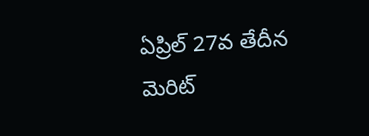ఏప్రిల్ 27వ తేదీన మెరిట్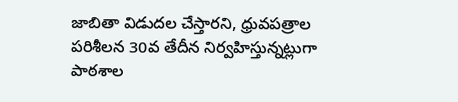జాబితా విడుదల చేస్తారని, ధ్రువపత్రాల పరిశీలన 30వ తేదీన నిర్వహిస్తున్నట్లుగా పాఠశాల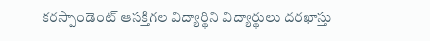కరస్పాండెంట్ ఆసక్తిగల విద్యార్థిని విద్యార్థులు దరఖాస్తు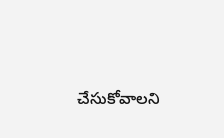చేసుకోవాలని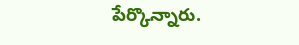పేర్కొన్నారు.